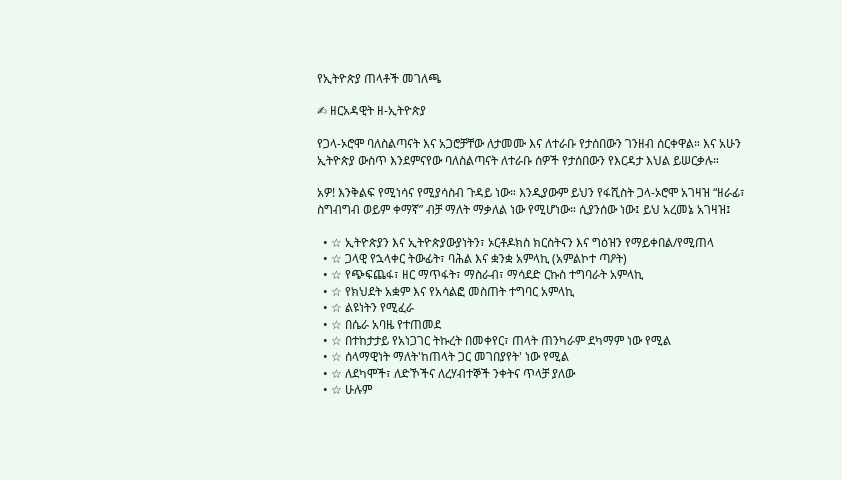የኢትዮጵያ ጠላቶች መገለጫ

✍ ዘርአዳዊት ዘ-ኢትዮጵያ

የጋላ-ኦሮሞ ባለስልጣናት እና አጋሮቻቸው ለታመሙ እና ለተራቡ የታሰበውን ገንዘብ ሰርቀዋል። እና አሁን ኢትዮጵያ ውስጥ እንደምናየው ባለስልጣናት ለተራቡ ሰዎች የታሰበውን የእርዳታ እህል ይሠርቃሉ።

አዎ! እንቅልፍ የሚነሳና የሚያሳስብ ጉዳይ ነው። እንዲያውም ይህን የፋሺስት ጋላ-ኦሮሞ አገዛዝ “ዘራፊ፣ ስግብግብ ወይም ቀማኛ” ብቻ ማለት ማቃለል ነው የሚሆነው። ሲያንሰው ነው፤ ይህ አረመኔ አገዛዝ፤

  • ☆ ኢትዮጵያን እና ኢትዮጵያውያነትን፣ ኦርቶዶክስ ክርስትናን እና ግዕዝን የማይቀበል/የሚጠላ
  • ☆ ጋላዊ የኋላቀር ትውፊት፣ ባሕል እና ቋንቋ አምላኪ (አምልኮተ ጣዖት)
  • ☆ የጭፍጨፋ፣ ዘር ማጥፋት፣ ማስራብ፣ ማሳደድ ርኩስ ተግባራት አምላኪ
  • ☆ የክህደት አቋም እና የአሳልፎ መስጠት ተግባር አምላኪ
  • ☆ ልዩነትን የሚፈራ
  • ☆ በሴራ አባዜ የተጠመደ
  • ☆ በተከታታይ የአነጋገር ትኩረት በመቀየር፣ ጠላት ጠንካራም ደካማም ነው የሚል
  • ☆ ሰላማዊነት ማለት'ከጠላት ጋር መገበያየት' ነው የሚል
  • ☆ ለደካሞች፣ ለድኾችና ለረሃብተኞች ንቀትና ጥላቻ ያለው
  • ☆ ሁሉም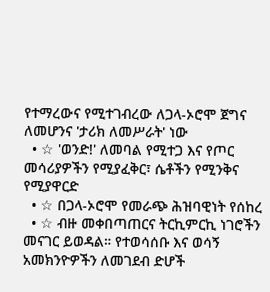የተማረውና የሚተገብረው ለጋላ-ኦሮሞ ጀግና ለመሆንና 'ታሪክ ለመሥራት' ነው
  • ☆ 'ወንድ!' ለመባል የሚተጋ እና የጦር መሳሪያዎችን የሚያፈቅር፣ ሴቶችን የሚንቅና የሚያዋርድ
  • ☆ በጋላ-ኦሮሞ የመራጭ ሕዝባዊነት የሰከረ
  • ☆ ብዙ መቀበጣጠርና ትርኪምርኪ ነገሮችን መናገር ይወዳል። የተወሳሰቡ እና ወሳኝ አመክንዮዎችን ለመገደብ ድሆች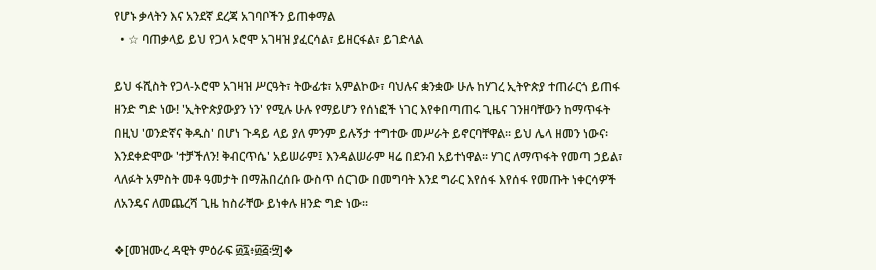የሆኑ ቃላትን እና አንደኛ ደረጃ አገባቦችን ይጠቀማል
  • ☆ ባጠቃላይ ይህ የጋላ ኦሮሞ አገዛዝ ያፈርሳል፣ ይዘርፋል፣ ይገድላል

ይህ ፋሺስት የጋላ-ኦሮሞ አገዛዝ ሥርዓት፣ ትውፊቱ፣ አምልኮው፣ ባህሉና ቋንቋው ሁሉ ከሃገረ ኢትዮጵያ ተጠራርጎ ይጠፋ ዘንድ ግድ ነው! 'ኢትዮጵያውያን ነን' የሚሉ ሁሉ የማይሆን የሰነፎች ነገር እየቀበጣጠሩ ጊዜና ገንዘባቸውን ከማጥፋት በዚህ 'ወንድኛና ቅዱስ' በሆነ ጉዳይ ላይ ያለ ምንም ይሉኝታ ተግተው መሥራት ይኖርባቸዋል። ይህ ሌላ ዘመን ነውና፡ እንደቀድሞው 'ተቻችለን! ቅብርጥሴ' አይሠራም፤ እንዳልሠራም ዛሬ በደንብ አይተነዋል። ሃገር ለማጥፋት የመጣ ኃይል፣ ላለፉት አምስት መቶ ዓመታት በማሕበረሰቡ ውስጥ ሰርገው በመግባት እንደ ግራር እየሰፋ እየሰፋ የመጡት ነቀርሳዎች ለአንዴና ለመጨረሻ ጊዜ ከስራቸው ይነቀሉ ዘንድ ግድ ነው።

❖[መዝሙረ ዳዊት ምዕራፍ ፴፯፥፴፭፡፵]❖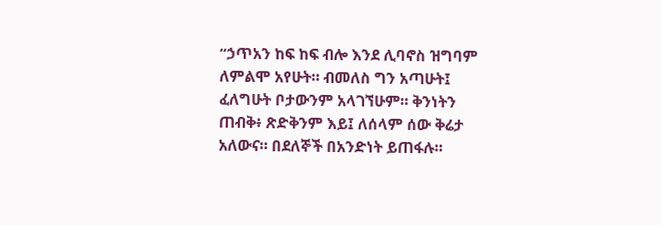“ኃጥአን ከፍ ከፍ ብሎ እንደ ሊባኖስ ዝግባም ለምልሞ አየሁት። ብመለስ ግን አጣሁት፤ ፈለግሁት ቦታውንም አላገኘሁም። ቅንነትን ጠብቅ፥ ጽድቅንም እይ፤ ለሰላም ሰው ቅሬታ አለውና። በደለኞች በአንድነት ይጠፋሉ።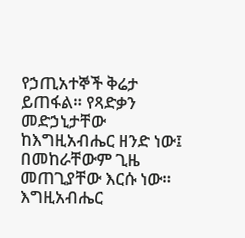የኃጢአተኞች ቅሬታ ይጠፋል። የጻድቃን መድኃኒታቸው ከእግዚአብሔር ዘንድ ነው፤ በመከራቸውም ጊዜ መጠጊያቸው እርሱ ነው። እግዚአብሔር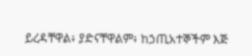ይረዳቸዋል፥ ያድናቸዋልም፥ ከኃጢአተኞችም እጅ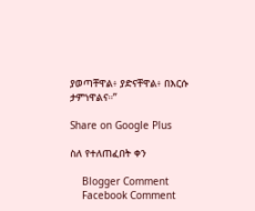ያወጣቸዋል፥ ያድናቸዋል፥ በእርሱ ታምነዋልና።”

Share on Google Plus

ስለ የተለጠፈበት ቀን

    Blogger Comment
    Facebook Comment